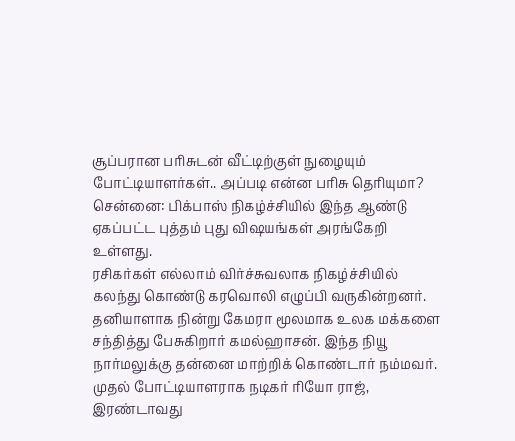சூப்பரான பரிசுடன் வீட்டிற்குள் நுழையும் போட்டியாளர்கள்.. அப்படி என்ன பரிசு தெரியுமா?
சென்னை: பிக்பாஸ் நிகழ்ச்சியில் இந்த ஆண்டு ஏகப்பட்ட புத்தம் புது விஷயங்கள் அரங்கேறி உள்ளது.
ரசிகர்கள் எல்லாம் விர்ச்சுவலாக நிகழ்ச்சியில் கலந்து கொண்டு கரவொலி எழுப்பி வருகின்றனர்.
தனியாளாக நின்று கேமரா மூலமாக உலக மக்களை சந்தித்து பேசுகிறார் கமல்ஹாசன். இந்த நியூ நார்மலுக்கு தன்னை மாற்றிக் கொண்டார் நம்மவர்.
முதல் போட்டியாளராக நடிகர் ரியோ ராஜ், இரண்டாவது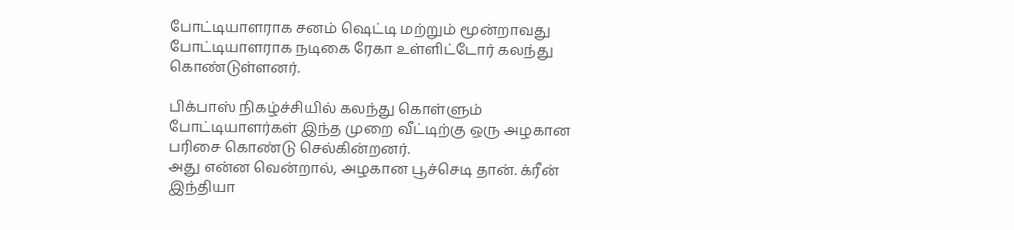போட்டியாளராக சனம் ஷெட்டி மற்றும் மூன்றாவது போட்டியாளராக நடிகை ரேகா உள்ளிட்டோர் கலந்து கொண்டுள்ளனர்.

பிக்பாஸ் நிகழ்ச்சியில் கலந்து கொள்ளும் போட்டியாளர்கள் இந்த முறை வீட்டிற்கு ஒரு அழகான பரிசை கொண்டு செல்கின்றனர்.
அது என்ன வென்றால், அழகான பூச்செடி தான். க்ரீன் இந்தியா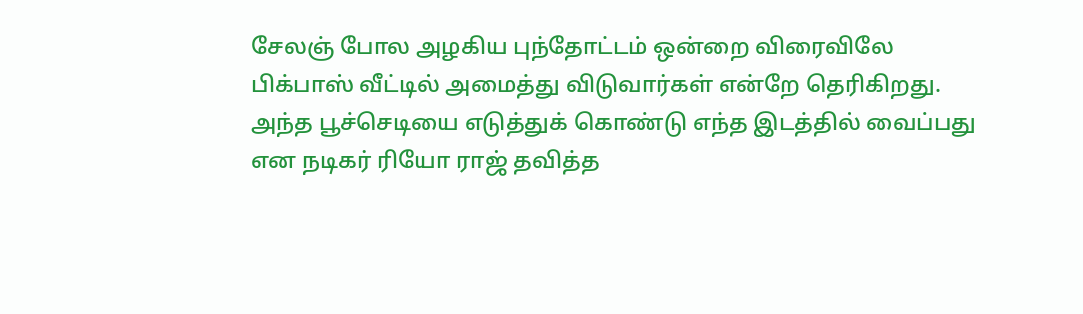சேலஞ் போல அழகிய புந்தோட்டம் ஒன்றை விரைவிலே பிக்பாஸ் வீட்டில் அமைத்து விடுவார்கள் என்றே தெரிகிறது.
அந்த பூச்செடியை எடுத்துக் கொண்டு எந்த இடத்தில் வைப்பது என நடிகர் ரியோ ராஜ் தவித்த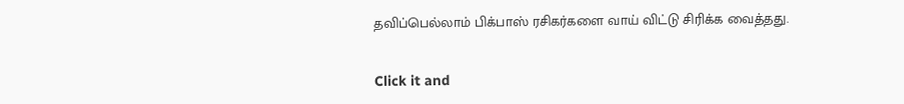தவிப்பெல்லாம் பிக்பாஸ் ரசிகர்களை வாய் விட்டு சிரிக்க வைத்தது.


Click it and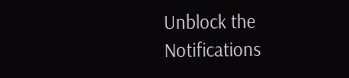Unblock the Notifications